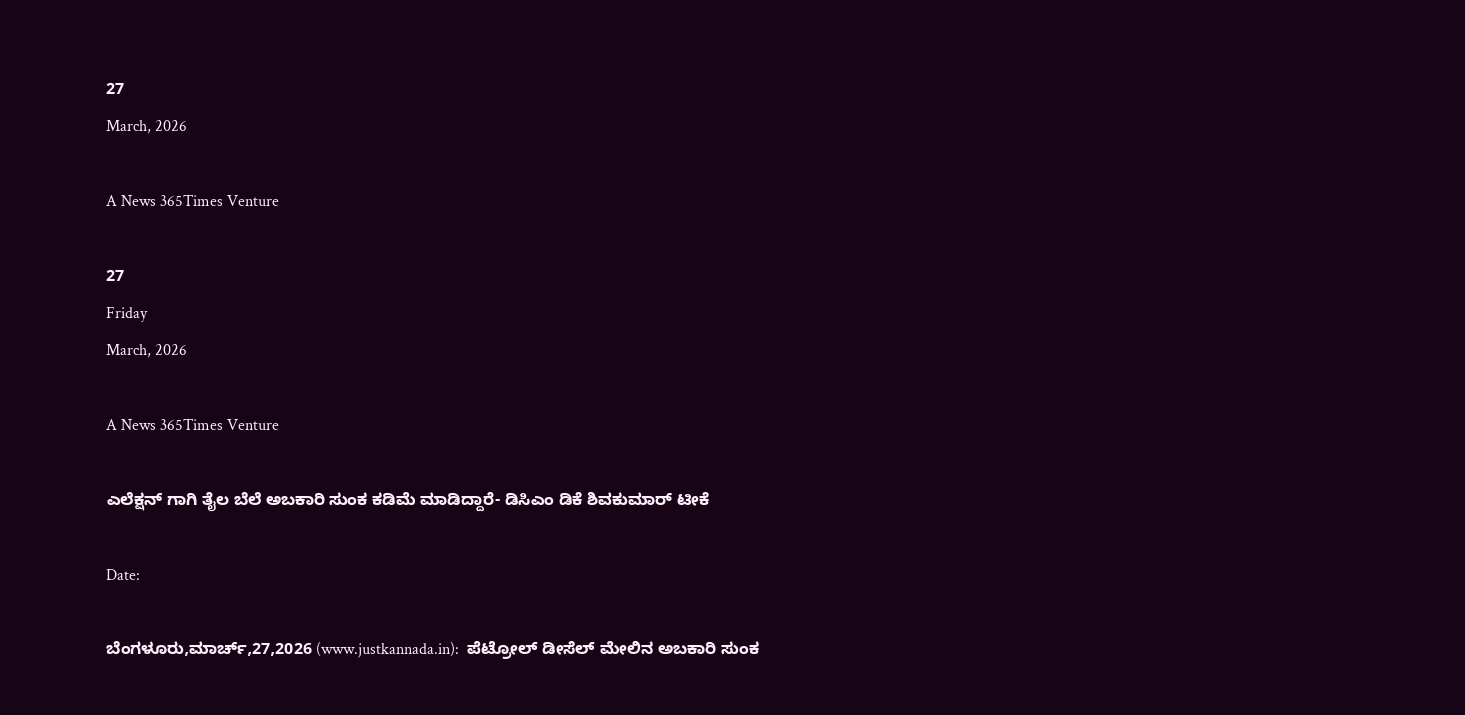27
March, 2026

A News 365Times Venture

27
Friday
March, 2026

A News 365Times Venture

ಎಲೆಕ್ಷನ್ ಗಾಗಿ ತೈಲ ಬೆಲೆ ಅಬಕಾರಿ ಸುಂಕ ಕಡಿಮೆ ಮಾಡಿದ್ದಾರೆ- ಡಿಸಿಎಂ ಡಿಕೆ ಶಿವಕುಮಾರ್ ಟೀಕೆ

Date:

ಬೆಂಗಳೂರು,ಮಾರ್ಚ್,27,2026 (www.justkannada.in):  ಪೆಟ್ರೋಲ್ ಡೀಸೆಲ್ ಮೇಲಿನ ಅಬಕಾರಿ ಸುಂಕ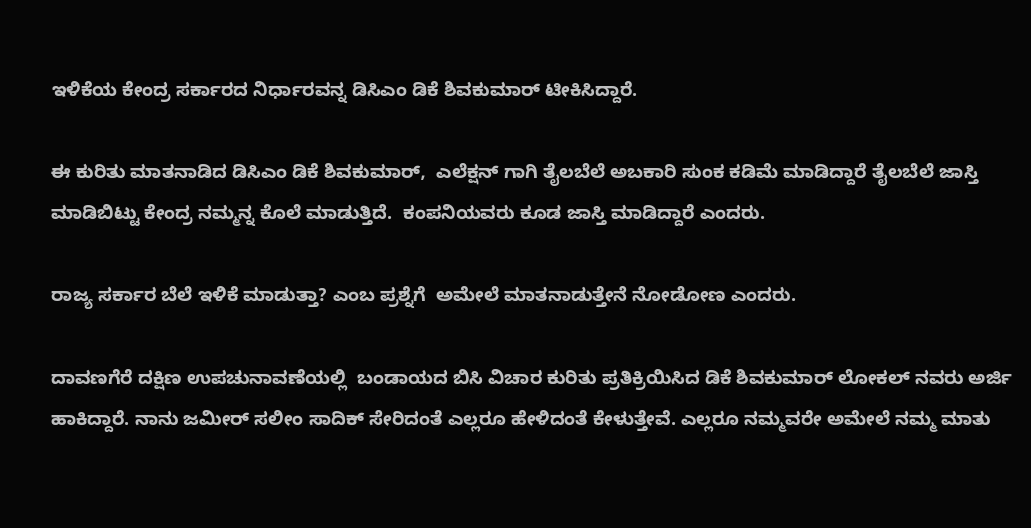ಇಳಿಕೆಯ ಕೇಂದ್ರ ಸರ್ಕಾರದ ನಿರ್ಧಾರವನ್ನ ಡಿಸಿಎಂ ಡಿಕೆ ಶಿವಕುಮಾರ್ ಟೀಕಿಸಿದ್ದಾರೆ.

ಈ ಕುರಿತು ಮಾತನಾಡಿದ ಡಿಸಿಎಂ ಡಿಕೆ ಶಿವಕುಮಾರ್,  ಎಲೆಕ್ಷನ್ ಗಾಗಿ ತೈಲಬೆಲೆ ಅಬಕಾರಿ ಸುಂಕ ಕಡಿಮೆ ಮಾಡಿದ್ದಾರೆ ತೈಲಬೆಲೆ ಜಾಸ್ತಿ ಮಾಡಿಬಿಟ್ಟು ಕೇಂದ್ರ ನಮ್ಮನ್ನ ಕೊಲೆ ಮಾಡುತ್ತಿದೆ.  ಕಂಪನಿಯವರು ಕೂಡ ಜಾಸ್ತಿ ಮಾಡಿದ್ದಾರೆ ಎಂದರು.

ರಾಜ್ಯ ಸರ್ಕಾರ ಬೆಲೆ ಇಳಿಕೆ ಮಾಡುತ್ತಾ? ಎಂಬ ಪ್ರಶ್ನೆಗೆ  ಅಮೇಲೆ ಮಾತನಾಡುತ್ತೇನೆ ನೋಡೋಣ ಎಂದರು.

ದಾವಣಗೆರೆ ದಕ್ಷಿಣ ಉಪಚುನಾವಣೆಯಲ್ಲಿ  ಬಂಡಾಯದ ಬಿಸಿ ವಿಚಾರ ಕುರಿತು ಪ್ರತಿಕ್ರಿಯಿಸಿದ ಡಿಕೆ ಶಿವಕುಮಾರ್ ಲೋಕಲ್ ನವರು ಅರ್ಜಿ ಹಾಕಿದ್ದಾರೆ. ನಾನು ಜಮೀರ್ ಸಲೀಂ ಸಾದಿಕ್ ಸೇರಿದಂತೆ ಎಲ್ಲರೂ ಹೇಳಿದಂತೆ ಕೇಳುತ್ತೇವೆ. ಎಲ್ಲರೂ ನಮ್ಮವರೇ ಅಮೇಲೆ ನಮ್ಮ ಮಾತು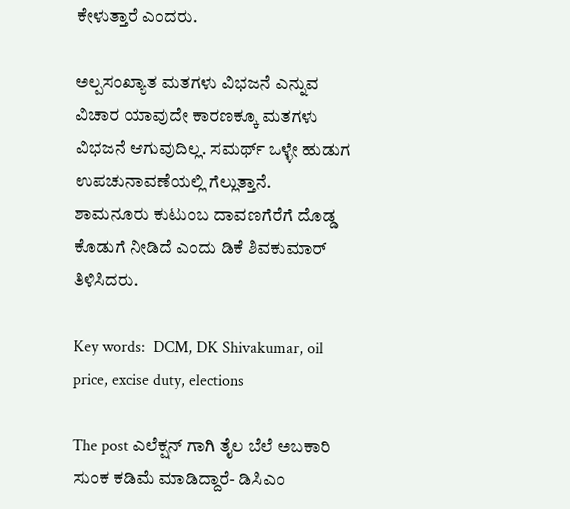ಕೇಳುತ್ತಾರೆ ಎಂದರು.

ಅಲ್ಪಸಂಖ್ಯಾತ ಮತಗಳು ವಿಭಜನೆ ಎನ್ನುವ ವಿಚಾರ ಯಾವುದೇ ಕಾರಣಕ್ಕೂ ಮತಗಳು ವಿಭಜನೆ ಆಗುವುದಿಲ್ಲ. ಸಮರ್ಥ್ ಒಳ್ಳೇ ಹುಡುಗ ಉಪಚುನಾವಣೆಯಲ್ಲಿ ಗೆಲ್ಲುತ್ತಾನೆ.  ಶಾಮನೂರು ಕುಟುಂಬ ದಾವಣಗೆರೆಗೆ ದೊಡ್ಡ ಕೊಡುಗೆ ನೀಡಿದೆ ಎಂದು ಡಿಕೆ ಶಿವಕುಮಾರ್ ತಿಳಿಸಿದರು.

Key words:  DCM, DK Shivakumar, oil price, excise duty, elections

The post ಎಲೆಕ್ಷನ್ ಗಾಗಿ ತೈಲ ಬೆಲೆ ಅಬಕಾರಿ ಸುಂಕ ಕಡಿಮೆ ಮಾಡಿದ್ದಾರೆ- ಡಿಸಿಎಂ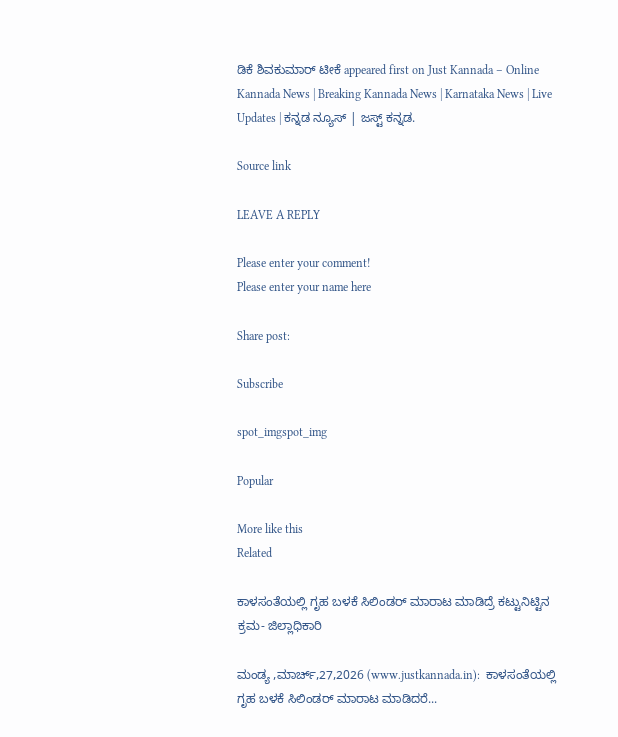ಡಿಕೆ ಶಿವಕುಮಾರ್ ಟೀಕೆ appeared first on Just Kannada – Online Kannada News | Breaking Kannada News | Karnataka News | Live Updates | ಕನ್ನಡ ನ್ಯೂಸ್ | ಜಸ್ಟ್ ಕನ್ನಡ.

Source link

LEAVE A REPLY

Please enter your comment!
Please enter your name here

Share post:

Subscribe

spot_imgspot_img

Popular

More like this
Related

ಕಾಳಸಂತೆಯಲ್ಲಿ ಗೃಹ ಬಳಕೆ ಸಿಲಿಂಡರ್ ಮಾರಾಟ ಮಾಡಿದ್ರೆ ಕಟ್ಟುನಿಟ್ಟಿನ ಕ್ರಮ- ಜಿಲ್ಲಾಧಿಕಾರಿ

ಮಂಡ್ಯ ,ಮಾರ್ಚ್,27,2026 (www.justkannada.in):  ಕಾಳಸಂತೆಯಲ್ಲಿ ಗೃಹ ಬಳಕೆ ಸಿಲಿಂಡರ್ ಮಾರಾಟ ಮಾಡಿದರೆ...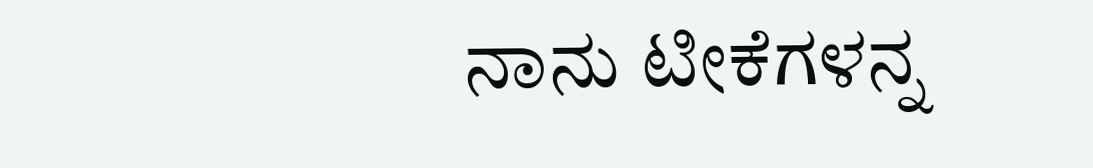ನಾನು ಟೀಕೆಗಳನ್ನ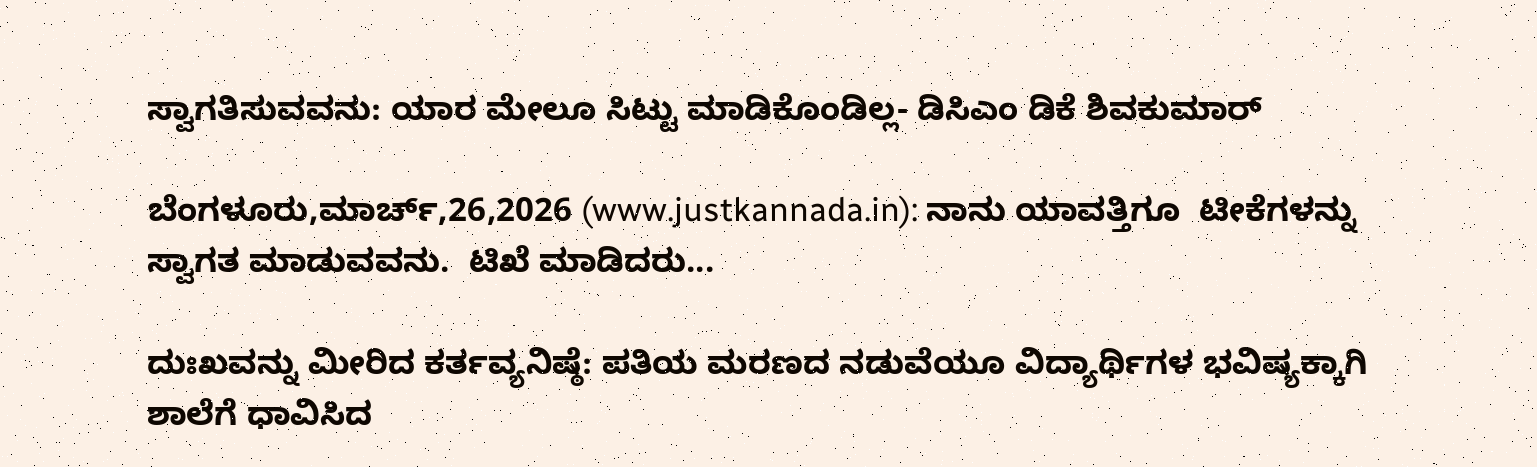ಸ್ವಾಗತಿಸುವವನು: ಯಾರ ಮೇಲೂ ಸಿಟ್ಟು ಮಾಡಿಕೊಂಡಿಲ್ಲ- ಡಿಸಿಎಂ ಡಿಕೆ ಶಿವಕುಮಾರ್

ಬೆಂಗಳೂರು,ಮಾರ್ಚ್,26,2026 (www.justkannada.in): ನಾನು ಯಾವತ್ತಿಗೂ  ಟೀಕೆಗಳನ್ನು ಸ್ವಾಗತ ಮಾಡುವವನು.  ಟಿಖೆ ಮಾಡಿದರು...

ದುಃಖವನ್ನು ಮೀರಿದ ಕರ್ತವ್ಯನಿಷ್ಠೆ: ಪತಿಯ ಮರಣದ ನಡುವೆಯೂ ವಿದ್ಯಾರ್ಥಿಗಳ ಭವಿಷ್ಯಕ್ಕಾಗಿ ಶಾಲೆಗೆ ಧಾವಿಸಿದ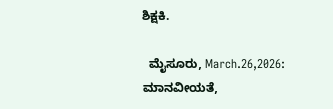ಶಿಕ್ಷಕಿ.

  ಮೈಸೂರು, March.26,2026: ಮಾನವೀಯತೆ,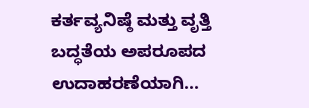ಕರ್ತವ್ಯನಿಷ್ಠೆ ಮತ್ತು ವೃತ್ತಿ ಬದ್ಧತೆಯ ಅಪರೂಪದ ಉದಾಹರಣೆಯಾಗಿ...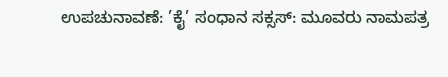ಉಪಚುನಾವಣೆ: ’ಕೈ’ ಸಂಧಾನ ಸಕ್ಸಸ್: ಮೂವರು ನಾಮಪತ್ರ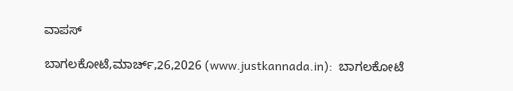ವಾಪಸ್

ಬಾಗಲಕೋಟೆ,ಮಾರ್ಚ್,26,2026 (www.justkannada.in):  ಬಾಗಲಕೋಟೆ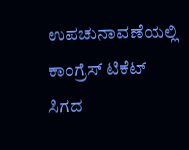ಉಪಚುನಾವಣೆಯಲ್ಲಿ ಕಾಂಗ್ರೆಸ್ ಟಿಕೆಟ್ ಸಿಗದ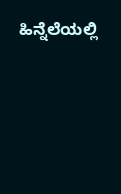ಹಿನ್ನೆಲೆಯಲ್ಲಿ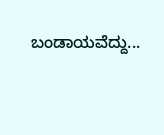ಬಂಡಾಯವೆದ್ದು...